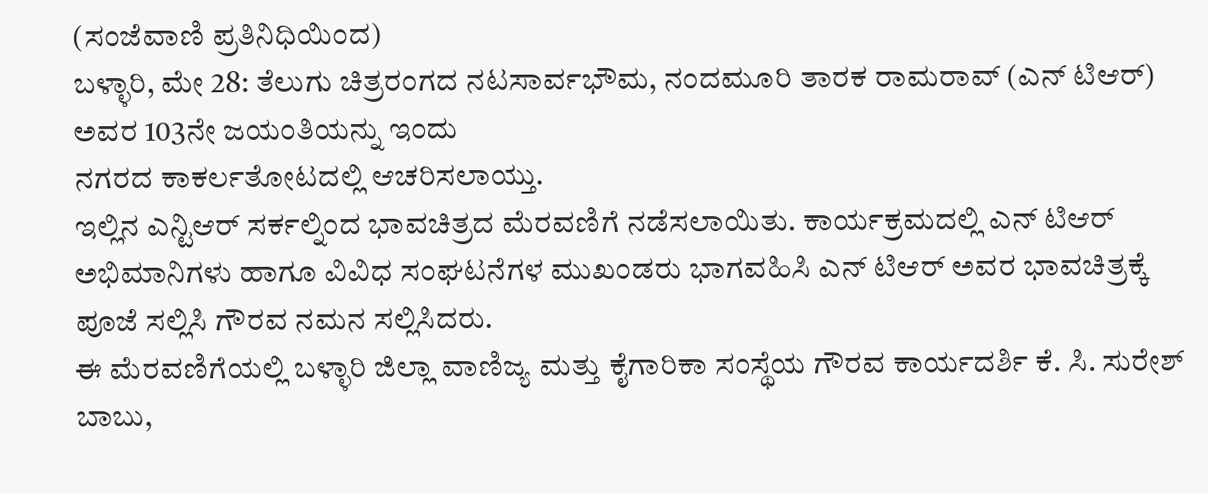(ಸಂಜೆವಾಣಿ ಪ್ರತಿನಿಧಿಯಿಂದ)
ಬಳ್ಳಾರಿ, ಮೇ 28: ತೆಲುಗು ಚಿತ್ರರಂಗದ ನಟಸಾರ್ವಭೌಮ, ನಂದಮೂರಿ ತಾರಕ ರಾಮರಾವ್ (ಎನ್ ಟಿಆರ್) ಅವರ 103ನೇ ಜಯಂತಿಯನ್ನು ಇಂದು
ನಗರದ ಕಾಕರ್ಲತೋಟದಲ್ಲಿ ಆಚರಿಸಲಾಯ್ತು.
ಇಲ್ಲಿನ ಎನ್ಟಿಆರ್ ಸರ್ಕಲ್ನಿಂದ ಭಾವಚಿತ್ರದ ಮೆರವಣಿಗೆ ನಡೆಸಲಾಯಿತು. ಕಾರ್ಯಕ್ರಮದಲ್ಲಿ ಎನ್ ಟಿಆರ್ ಅಭಿಮಾನಿಗಳು ಹಾಗೂ ವಿವಿಧ ಸಂಘಟನೆಗಳ ಮುಖಂಡರು ಭಾಗವಹಿಸಿ ಎನ್ ಟಿಆರ್ ಅವರ ಭಾವಚಿತ್ರಕ್ಕೆ ಪೂಜೆ ಸಲ್ಲಿಸಿ ಗೌರವ ನಮನ ಸಲ್ಲಿಸಿದರು.
ಈ ಮೆರವಣಿಗೆಯಲ್ಲಿ ಬಳ್ಳಾರಿ ಜಿಲ್ಲಾ ವಾಣಿಜ್ಯ ಮತ್ತು ಕೈಗಾರಿಕಾ ಸಂಸ್ಥೆಯ ಗೌರವ ಕಾರ್ಯದರ್ಶಿ ಕೆ. ಸಿ. ಸುರೇಶ್ ಬಾಬು,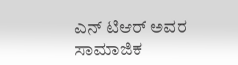ಎನ್ ಟಿಆರ್ ಅವರ ಸಾಮಾಜಿಕ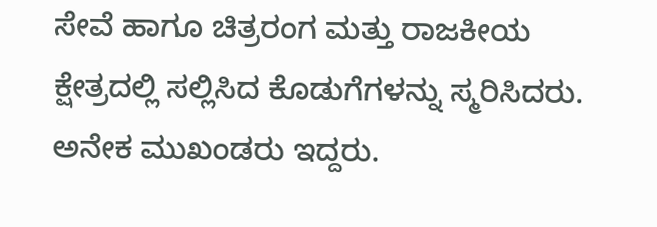ಸೇವೆ ಹಾಗೂ ಚಿತ್ರರಂಗ ಮತ್ತು ರಾಜಕೀಯ ಕ್ಷೇತ್ರದಲ್ಲಿ ಸಲ್ಲಿಸಿದ ಕೊಡುಗೆಗಳನ್ನು ಸ್ಮರಿಸಿದರು. ಅನೇಕ ಮುಖಂಡರು ಇದ್ದರು.